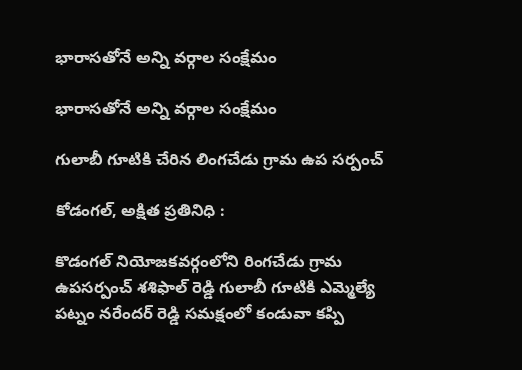భారాసతోనే అన్ని వర్గాల సంక్షేమం

భారాసతోనే అన్ని వర్గాల సంక్షేమం

గులాబీ గూటికి చేరిన లింగచేడు గ్రామ ఉప సర్పంచ్

కోడంగల్, అక్షిత ప్రతినిధి :

కొడంగల్ నియోజకవర్గంలోని రింగచేడు గ్రామ ఉపసర్పంచ్ శశిఫాల్ రెడ్డి గులాబీ గూటికి ఎమ్మెల్యే పట్నం నరేందర్ రెడ్డి సమక్షంలో కండువా కప్పి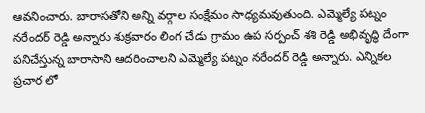ఆవనించారు. బారాసతోని అన్ని వర్గాల సంక్షేమం సాధ్యమవుతుంది. ఎమ్మెల్యే పట్నం నరేందర్ రెడ్డి అన్నారు శుక్రవారం లింగ చేడు గ్రామం ఉప సర్పంచ్ శశి రెడ్డి అభివృద్ధి దేంగా పనిచేస్తున్న బారాసాని ఆదరించాలని ఎమ్మెల్యే పట్నం నరేందర్ రెడ్డి అన్నారు. ఎన్నికల ప్రచార లో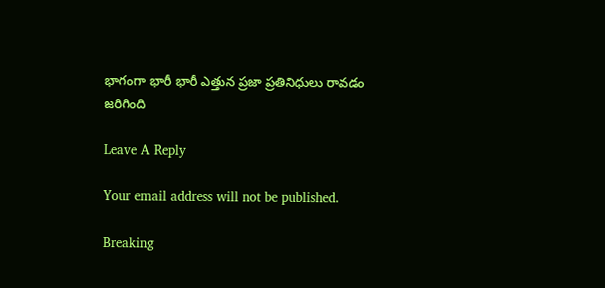భాగంగా భారీ భారీ ఎత్తున ప్రజా ప్రతినిధులు రావడం జరిగింది

Leave A Reply

Your email address will not be published.

Breaking